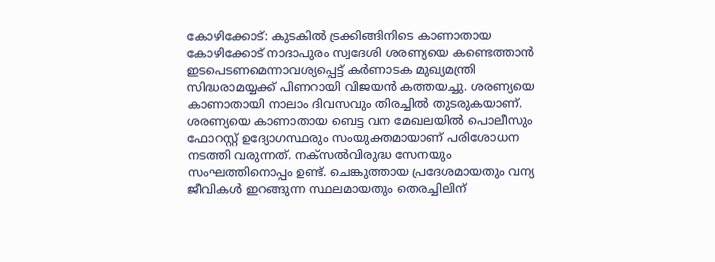കോഴിക്കോട്: കുടകിൽ ട്രക്കിങ്ങിനിടെ കാണാതായ കോഴിക്കോട് നാദാപുരം സ്വദേശി ശരണ്യയെ കണ്ടെത്താൻ ഇടപെടണമെന്നാവശ്യപ്പെട്ട് കർണാടക മുഖ്യമന്ത്രി സിദ്ധരാമയ്യക്ക് പിണറായി വിജയൻ കത്തയച്ചു. ശരണ്യയെ കാണാതായി നാലാം ദിവസവും തിരച്ചിൽ തുടരുകയാണ്.
ശരണ്യയെ കാണാതായ ബെട്ട വന മേഖലയിൽ പൊലീസും ഫോറസ്റ്റ് ഉദ്യോഗസ്ഥരും സംയുക്തമായാണ് പരിശോധന നടത്തി വരുന്നത്. നക്സൽവിരുദ്ധ സേനയും സംഘത്തിനൊപ്പം ഉണ്ട്. ചെങ്കുത്തായ പ്രദേശമായതും വന്യ ജീവികൾ ഇറങ്ങുന്ന സ്ഥലമായതും തെരച്ചിലിന്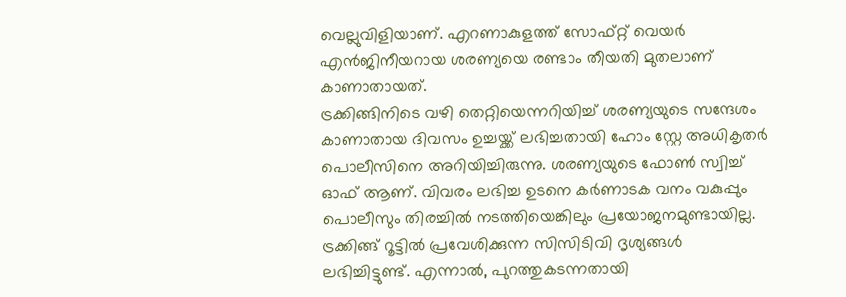വെല്ലുവിളിയാണ്. എറണാകുളത്ത് സോഫ്റ്റ് വെയർ എൻജിനീയറായ ശരണ്യയെ രണ്ടാം തീയതി മുതലാണ് കാണാതായത്.
ട്രക്കിങ്ങിനിടെ വഴി തെറ്റിയെന്നറിയിച്ച് ശരണ്യയുടെ സന്ദേശം കാണാതായ ദിവസം ഉച്ചയ്ക്ക് ലഭിച്ചതായി ഹോം സ്റ്റേ അധികൃതർ പൊലീസിനെ അറിയിച്ചിരുന്നു. ശരണ്യയുടെ ഫോൺ സ്വിച്ച് ഓഫ് ആണ്. വിവരം ലഭിച്ച ഉടനെ കർണാടക വനം വകുപ്പും പൊലീസും തിരച്ചിൽ നടത്തിയെങ്കിലും പ്രയോജനമുണ്ടായില്ല. ട്രക്കിങ്ങ് റൂട്ടിൽ പ്രവേശിക്കുന്ന സിസിടിവി ദൃശ്യങ്ങൾ ലഭിച്ചിട്ടുണ്ട്. എന്നാൽ, പുറത്തുകടന്നതായി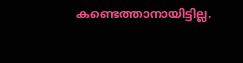കണ്ടെത്താനായിട്ടില്ല.